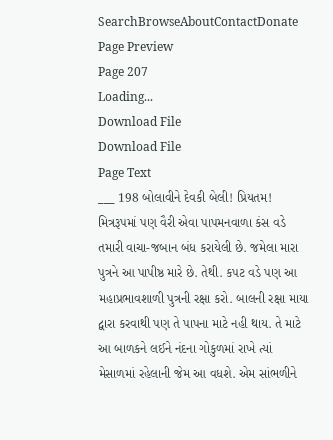SearchBrowseAboutContactDonate
Page Preview
Page 207
Loading...
Download File
Download File
Page Text
___ 198 બોલાવીને દેવકી બેલી! પ્રિયતમ! મિત્રરૂપમાં પણ વૈરી એવા પાપમનવાળા કંસ વડે તમારી વાચા-જબાન બંધ કરાયેલી છે. જમેલા મારા પુત્રને આ પાપીષ્ઠ મારે છે. તેથી. કપટ વડે પણ આ મહાપ્રભાવશાળી પુત્રની રક્ષા કરો. બાલની રક્ષા માયા દ્વારા કરવાથી પણ તે પાપના માટે નહી થાય. તે માટે આ બાળકને લઈને નંદના ગોકુળમાં રાખે ત્યાં મેસાળમાં રહેલાની જેમ આ વધશે. એમ સાંભળીને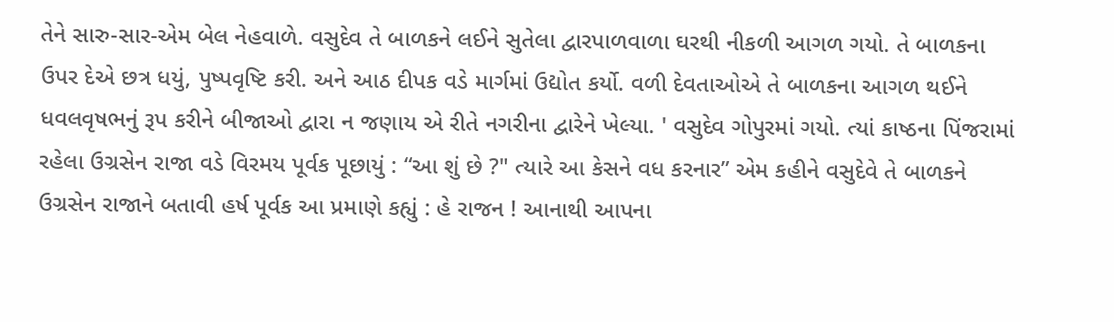તેને સારુ-સાર-એમ બેલ નેહવાળે. વસુદેવ તે બાળકને લઈને સુતેલા દ્વારપાળવાળા ઘરથી નીકળી આગળ ગયો. તે બાળકના ઉપર દેએ છત્ર ધયું, પુષ્પવૃષ્ટિ કરી. અને આઠ દીપક વડે માર્ગમાં ઉદ્યોત કર્યો. વળી દેવતાઓએ તે બાળકના આગળ થઈને ધવલવૃષભનું રૂપ કરીને બીજાઓ દ્વારા ન જણાય એ રીતે નગરીના દ્વારેને ખેલ્યા. ' વસુદેવ ગોપુરમાં ગયો. ત્યાં કાષ્ઠના પિંજરામાં રહેલા ઉગ્રસેન રાજા વડે વિરમય પૂર્વક પૂછાયું : “આ શું છે ?" ત્યારે આ કેસને વધ કરનાર” એમ કહીને વસુદેવે તે બાળકને ઉગ્રસેન રાજાને બતાવી હર્ષ પૂર્વક આ પ્રમાણે કહ્યું : હે રાજન ! આનાથી આપના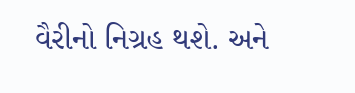વૈરીનો નિગ્રહ થશે. અને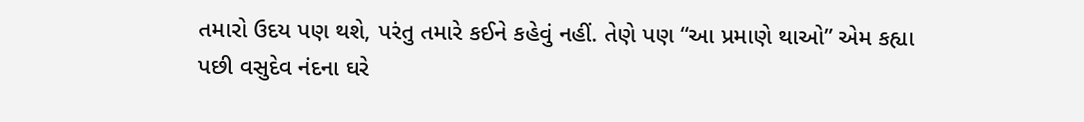તમારો ઉદય પણ થશે, પરંતુ તમારે કઈને કહેવું નહીં. તેણે પણ “આ પ્રમાણે થાઓ” એમ કહ્યા પછી વસુદેવ નંદના ઘરે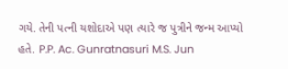ગયે. તેની પત્ની યશોદાએ પણ ત્યારે જ પુત્રીને જન્મ આપ્યો હતે. P.P. Ac. Gunratnasuri M.S. Jun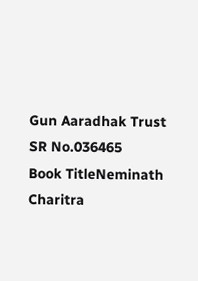Gun Aaradhak Trust
SR No.036465
Book TitleNeminath Charitra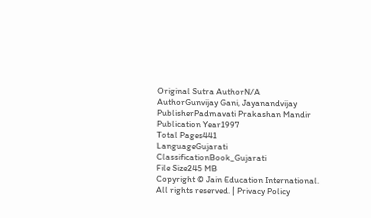Original Sutra AuthorN/A
AuthorGunvijay Gani, Jayanandvijay
PublisherPadmavati Prakashan Mandir
Publication Year1997
Total Pages441
LanguageGujarati
ClassificationBook_Gujarati
File Size245 MB
Copyright © Jain Education International. All rights reserved. | Privacy Policy